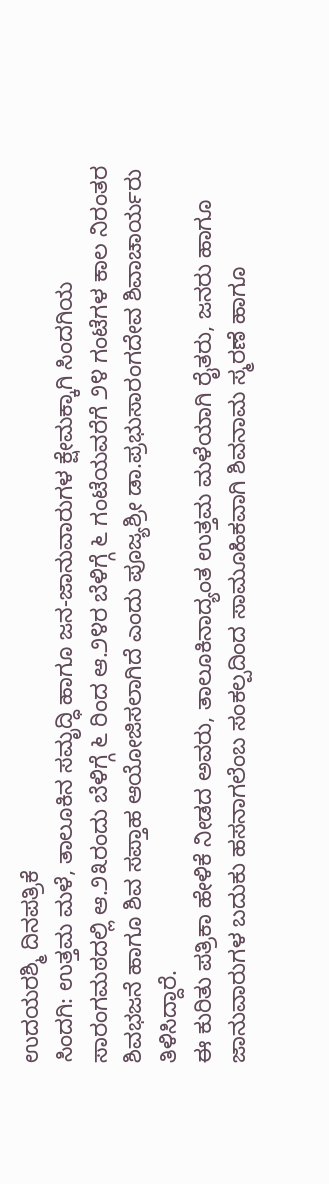ಉದಯರಶ್ಮಿ ದಿನಪತ್ರಿಕೆ
ಸಿಂದಗಿ: ಉತ್ತಮ ಮಳೆ, ತಾಲೂಕಿನ ಸಮೃದ್ಧಿ ಹಾಗೂ ಜನ-ಜಾನುವಾರುಗಳ ಕ್ಷೇಮಕ್ಕಾಗಿ ಸಿಂದಗಿಯ ಸಾರಂಗಮಠದಲ್ಲಿ ಆ.೨೩ರಂದು ಬೆಳಿಗ್ಗೆ ೬ ರಿಂದ ಆ.೨೪ರ ಬೆಳಿಗ್ಗೆ ೬ ಗಂಟೆಯವರೆಗೆ ೨೪ ಗಂಟೆಗಳ ಕಾಲ ನಿರಂತರ ಶಿವಭಜನೆ ಹಾಗೂ ಶಿವ ಸಪ್ತಾಹ ಆಯೋಜಿಸಲಾಗಿದೆ ಎಂದು ಪೂಜ್ಯಶ್ರೀ ಡಾ.ಪ್ರಭುಸಾರಂಗದೇವ ಶಿವಾಚಾರ್ಯರು ತಿಳಿಸಿದ್ದಾರೆ.
ಈ ಕುರಿತು ಪತ್ರಿಕಾ ಹೇಳಿಕೆ ನೀಡದ ಅವರು, ತಾಲೂಕಿನಾದ್ಯಂತ ಉತ್ತಮ ಮಳೆಯಾಗಿ ರೈತರು, ಜನರು ಹಾಗೂ ಜಾನುವಾರುಗಳ ಬದುಕು ಹಸನಾಗಲೆಂಬ ಸಂಕಲ್ಪದಿಂದ ಸಾಮೂಹಿಕವಾಗಿ ಶಿವನಾಮ ಸ್ಮರಣೆ ಹಾಗೂ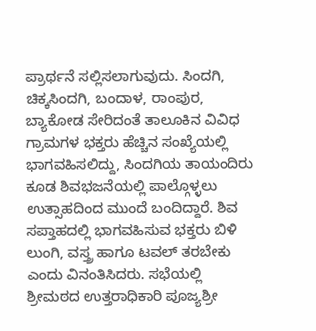ಪ್ರಾರ್ಥನೆ ಸಲ್ಲಿಸಲಾಗುವುದು. ಸಿಂದಗಿ, ಚಿಕ್ಕಸಿಂದಗಿ, ಬಂದಾಳ, ರಾಂಪುರ, ಬ್ಯಾಕೋಡ ಸೇರಿದಂತೆ ತಾಲೂಕಿನ ವಿವಿಧ ಗ್ರಾಮಗಳ ಭಕ್ತರು ಹೆಚ್ಚಿನ ಸಂಖ್ಯೆಯಲ್ಲಿ ಭಾಗವಹಿಸಲಿದ್ದು, ಸಿಂದಗಿಯ ತಾಯಂದಿರು ಕೂಡ ಶಿವಭಜನೆಯಲ್ಲಿ ಪಾಲ್ಗೊಳ್ಳಲು ಉತ್ಸಾಹದಿಂದ ಮುಂದೆ ಬಂದಿದ್ದಾರೆ. ಶಿವ ಸಪ್ತಾಹದಲ್ಲಿ ಭಾಗವಹಿಸುವ ಭಕ್ತರು ಬಿಳಿ ಲುಂಗಿ, ವಸ್ತ್ರ ಹಾಗೂ ಟವಲ್ ತರಬೇಕು ಎಂದು ವಿನಂತಿಸಿದರು. ಸಭೆಯಲ್ಲಿ ಶ್ರೀಮಠದ ಉತ್ತರಾಧಿಕಾರಿ ಪೂಜ್ಯಶ್ರೀ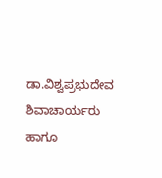ಡಾ.ವಿಶ್ವಪ್ರಭುದೇವ ಶಿವಾಚಾರ್ಯರು ಹಾಗೂ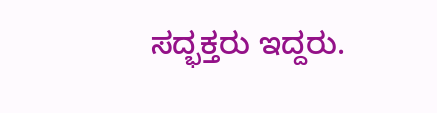ಸದ್ಭಕ್ತರು ಇದ್ದರು.